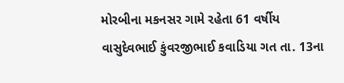મોરબીના મકનસર ગામે રહેતા 61 વર્ષીય વાસુદેવભાઈ કુંવરજીભાઈ કવાડિયા ગત તા. 13ના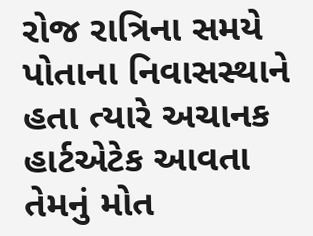રોજ રાત્રિના સમયે પોતાના નિવાસસ્થાને હતા ત્યારે અચાનક હાર્ટએટેક આવતા તેમનું મોત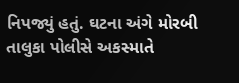નિપજ્યું હતું. ઘટના અંગે મોરબી તાલુકા પોલીસે અકસ્માતે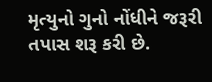મૃત્યુનો ગુનો નોંધીને જરૂરી તપાસ શરૂ કરી છે.